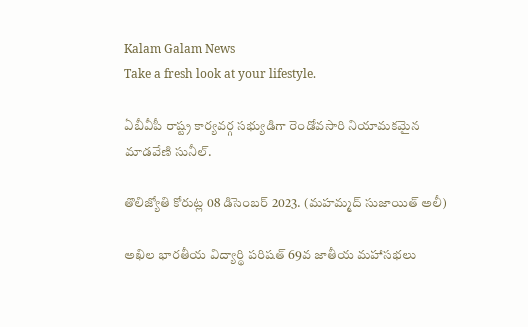Kalam Galam News
Take a fresh look at your lifestyle.

ఏబీవీపీ రాష్ట్ర కార్యవర్గ సభ్యుడిగా రెండోవసారి నియామకమైన మాడవేణి సునీల్.

తొలిజ్యోతి కోరుట్ల 08 డిసెంబర్ 2023. (మహమ్మద్ సుజాయిత్ అలీ)

అఖిల భారతీయ విద్యార్థి పరిషత్ 69వ జాతీయ మహాసభలు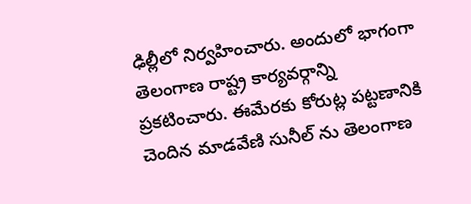ఢిల్లీలో నిర్వహించారు. అందులో భాగంగా తెలంగాణ రాష్ట్ర కార్యవర్గాన్ని ప్రకటించారు. ఈమేరకు కోరుట్ల పట్టణానికి చెందిన మాడవేణి సునీల్ ను తెలంగాణ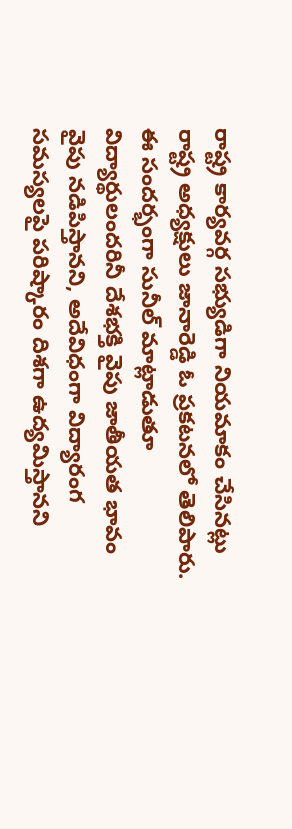రాష్ట్ర కార్యవర్గ సభ్యుడిగా నియమాకం చేసినట్లు రాష్ట్ర అధ్యక్షులు జానారెడ్డి ఓ ప్రకటనలో తెలిపారు. ఈ సందర్భంగా సునీల్ మాట్లాడుతూ విద్యార్థులందరినీ దేశభక్తి వైపు జాతీయత భావం వైపు నడిపిస్తానని, అదేవిధంగా విద్యారంగ సమస్యలపై పరిష్కారం దిశగా ఉద్యమిస్తానని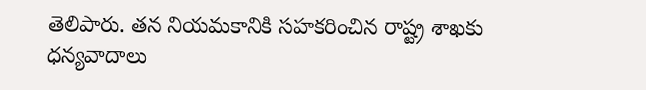తెలిపారు. తన నియమకానికి సహకరించిన రాష్ట్ర శాఖకు ధన్యవాదాలు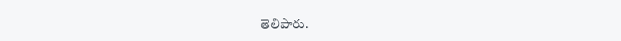తెలిపారు.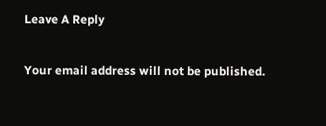Leave A Reply

Your email address will not be published.